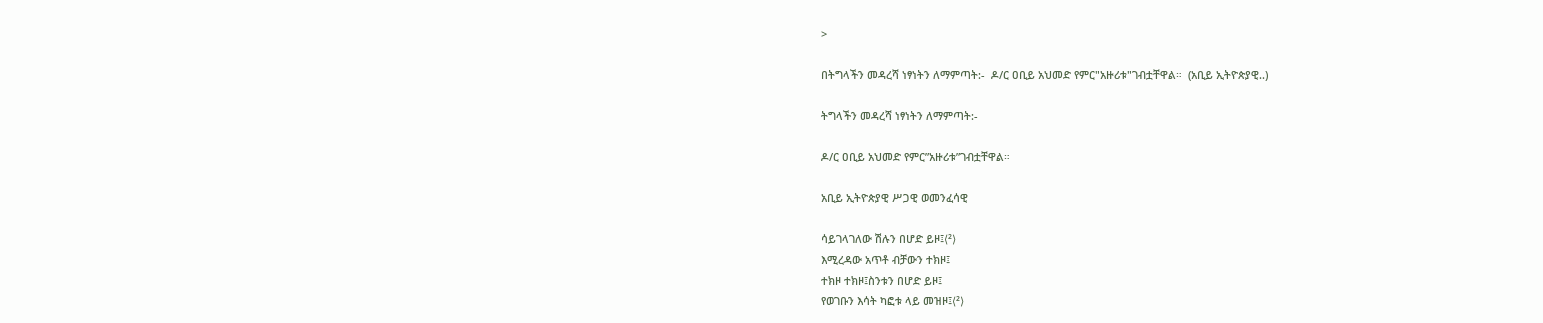>

በትግላችን መዳረሻ ነፃነትን ለማምጣት:-  ዶ/ር ዐቢይ አህመድ የምር"አዙሪቱ"ገብቷቸዋል።  (አቢይ ኢትዮጵያዊ..)

ትግላችን መዳረሻ ነፃነትን ለማምጣት:-

ዶ/ር ዐቢይ አህመድ የምር”አዙሪቱ”ገብቷቸዋል።

አቢይ ኢትዮጵያዊ ሥጋዊ ወመንፈሳዊ

ሳይገላገለው ሽሉን በሆድ ይዞ፤⟨²⟩
እሚረዳው አጥቶ ብቻውን ተክዞ፤
ተክዞ ተክዞ፤ስንቱን በሆድ ይዞ፤
የወገቡን እሳት ካፎቱ ላይ መዝዞ፤⟨²⟩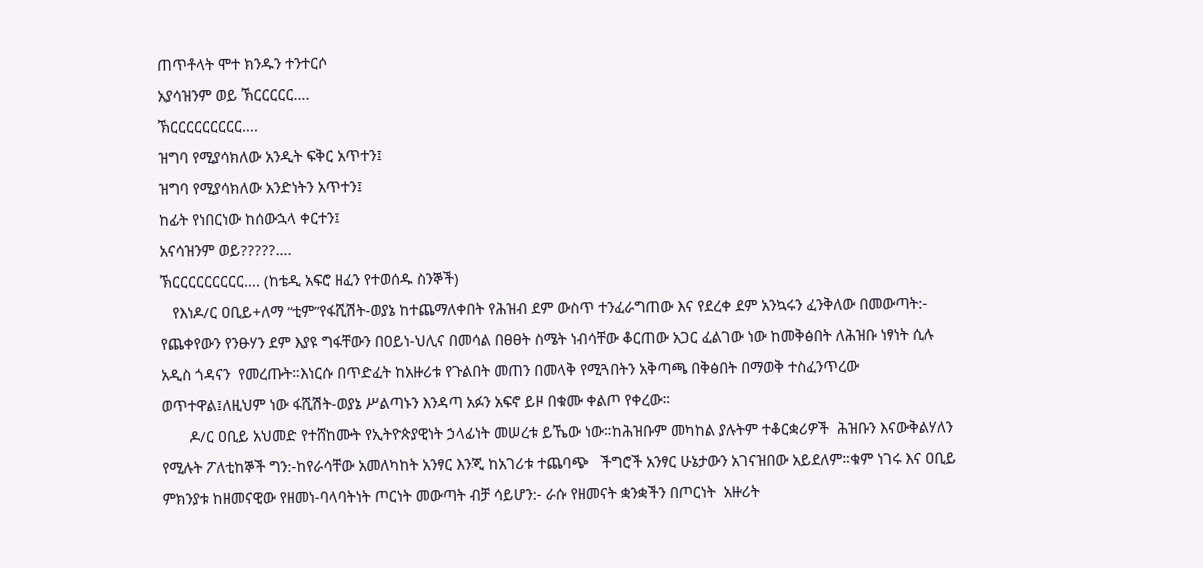ጠጥቶላት ሞተ ክንዱን ተንተርሶ
አያሳዝንም ወይ ኽርርርርር….
ኽርርርርርርርርር….
ዝግባ የሚያሳክለው አንዲት ፍቅር አጥተን፤
ዝግባ የሚያሳክለው አንድነትን አጥተን፤
ከፊት የነበርነው ከሰውኋላ ቀርተን፤
አናሳዝንም ወይ?????….
ኽርርርርርርርርር…. (ከቴዲ አፍሮ ዘፈን የተወሰዱ ስንኞች)
   የእነዶ/ር ዐቢይ+ለማ “ቲም”የፋሺሽት-ወያኔ ከተጨማለቀበት የሕዝብ ደም ውስጥ ተንፈራግጠው እና የደረቀ ደም አንኳሩን ፈንቅለው በመውጣት:- የጨቀየውን የንፁሃን ደም እያዩ ግፋቸውን በዐይነ-ህሊና በመሳል በፀፀት ስሜት ነብሳቸው ቆርጠው አጋር ፈልገው ነው ከመቅፅበት ለሕዝቡ ነፃነት ሲሉ አዲስ ጎዳናን  የመረጡት።እነርሱ በጥድፈት ከአዙሪቱ የጉልበት መጠን በመላቅ የሚጓበትን አቅጣጫ በቅፅበት በማወቅ ተስፈንጥረው ወጥተዋል፤ለዚህም ነው ፋሺሽት-ወያኔ ሥልጣኑን እንዳጣ አፉን አፍኖ ይዞ በቁሙ ቀልጦ የቀረው።
       ዶ/ር ዐቢይ አህመድ የተሸከሙት የኢትዮጵያዊነት ኃላፊነት መሠረቱ ይኼው ነው።ከሕዝቡም መካከል ያሉትም ተቆርቋሪዎች  ሕዝቡን እናውቅልሃለን የሚሉት ፖለቲከኞች ግን:-ከየራሳቸው አመለካከት አንፃር እንጂ ከአገሪቱ ተጨባጭ   ችግሮች አንፃር ሁኔታውን አገናዝበው አይደለም።ቁም ነገሩ እና ዐቢይ ምክንያቱ ከዘመናዊው የዘመነ-ባላባትነት ጦርነት መውጣት ብቻ ሳይሆን:- ራሱ የዘመናት ቋንቋችን በጦርነት  አዙሪት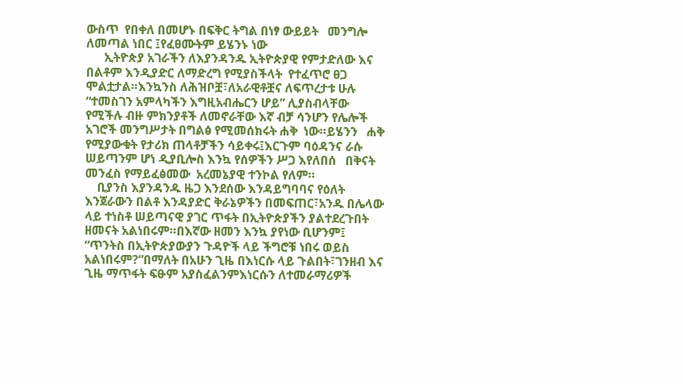ውስጥ  የበቀለ በመሆኑ በፍቅር ትግል በነፃ ውይይት   መንግሎ ለመጣል ነበር ፤የፈፀሙትም ይሄንኑ ነው
      ኢትዮጵያ አገራችን ለእያንዳንዱ ኢትዮጵያዊ የምታድለው እና በልቶም እንዲያድር ለማድረግ የሚያስችላት  የተፈጥሮ ፀጋ ሞልቷታል።እንኳንስ ለሕዝቦቿ፣ለአራዊቶቿና ለፍጥረታቱ ሁሉ “ተመስገን አምላካችን እግዚአብሔርን ሆይ” ሊያስብላቸው የሚችሉ ብዙ ምክንያቶች ለመኖራቸው እኛ ብቻ ሳንሆን የሌሎች አገሮች መንግሥታት በግልፅ የሚመሰክሩት ሐቅ  ነው።ይሄንን   ሐቅ የሚያውቁት የታሪክ ጠላቶቻችን ሳይቀሩ፤እርጉም ባዕዳንና ራሱ ሠይጣንም ሆነ ዲያቢሎስ እንኳ የሰዎችን ሥጋ እየለበሰ   በቅናት መንፈስ የማይፈፅመው  አረመኔያዊ ተንኮል የለም።
    ቢያንስ እያንዳንዱ ዜጋ እንደሰው እንዳይግባባና የዕለት እንጀራውን በልቶ እንዳያድር ቅራኔዎችን በመፍጠር፣አንዱ በሌላው ላይ ተነስቶ ሠይጣናዊ ያገር ጥፋት በኢትዮጵያችን ያልተደረጉበት ዘመናት አልነበሩም።በእኛው ዘመን እንኳ ያየነው ቢሆንም፤ “ጥንትስ በኢትዮጵያውያን ጉዳዮች ላይ ችግሮቹ ነበሩ ወይስ አልነበሩም?”በማለት በአሁን ጊዜ በእነርሱ ላይ ጉልበት፣ገንዘብ እና ጊዜ ማጥፋት ፍፁም አያስፈልንምእነርሱን ለተመራማሪዎች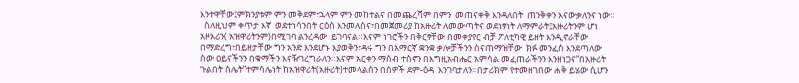እንተዋቸው፤ምክንያቱም ምን መቅደም፣ኋላም ምን መከተልና በመጨረሻም በምን  መጠናቀቅ እንዳለበት  ጠንቅቀን እናውቃለንና ነው።
  ስለዚህም ቀጥታ እኛ  ወደተነሳንበት ርዕስ እንመለስና፣በመጀመሪያ ከአዙሪት ለመውጣትና ወደነፃነት ለማምራት፤አዙሪትንም ሆነ አዞአሪን( አዝዋሪትንም)በሚገባ ልንረዳው  ይገባናል።እናም ነገሮችን በቅርፃቸው በመቀያየር ብቻ ፖለቲካዊ ይዘት እንዲኖራቸው በማድረግ፣በይዘታቸው ግን አንድ እንደሆኑ እያወቅን፣ዳሩ ግን በአማርኛ ቋንቋ ቃሎቻችንን ስናጠማዝቸው  ክፉ መንፈስ እንደጣለው ሰው ዐይናችንን በቁማችን እናዥገረግራለን።እናም አርቀን ማሰብ ተስኖን በእግዚአብሔር አምሳል መፈጠራችንን እንዘነጋና”በአዙሪት ጉልበት ስሌት”ተምሳሌነት ከአዝዋሪት(አዙሪት)ተመላልሰን በሰዎች ደም-ዕዳ  እንገባታለን።በታሪክም የተመዘገበው ሐቅ ይሄው ሲሆን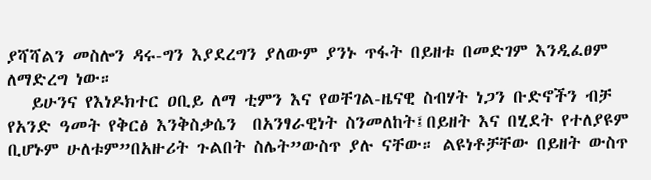ያሻሻልን መስሎን ዳሩ-ግን እያደረግን ያለውም ያንኑ ጥፋት በይዘቱ በመድገም እንዲፈፀም ለማድረግ ነው።
   ይሁንና የእነዶክተር ዐቢይ ለማ ቲምን እና የወቸገል-ዜናዊ ስብሃት ነጋን ቡድኖችን ብቻ የአንድ ዓመት የቅርፅ እንቅስቃሴን  በአንፃራዊነት ስንመለከት፤በይዘት እና በሂደት የተለያዩም ቢሆኑም ሁለቱም”በአዙሪት ጉልበት ስሌት”ውስጥ ያሉ ናቸው። ልዩነቶቻቸው በይዘት ውስጥ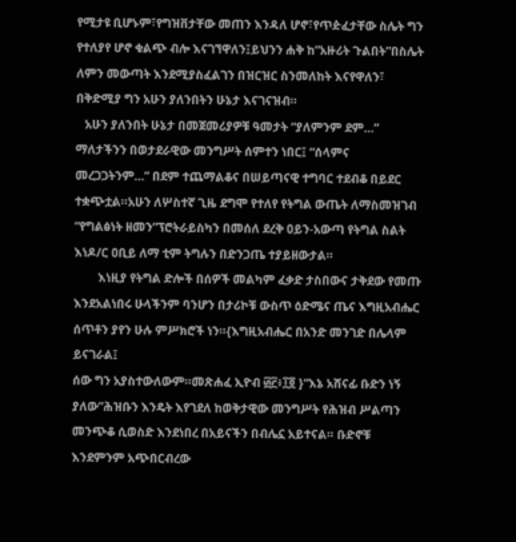የሚታዩ ቢሆኑም፣የግዝቨታቸው መጠን እንዳለ ሆኖ፣የጥዽፈታቸው ስሌት ግን የተለያየ ሆኖ ቁልጭ ብሎ እናገኘዋለን፤ይህንን ሐቅ ከ”አዙሪት ጉልበት”በስሌት ለምን መውጣት እንደሚያስፈልገን በዝርዝር ስንመለከት እናየዋለን፣ በቅድሚያ ግን አሁን ያለንበትን ሁኔታ እናገናዝብ።
   አሁን ያለንበት ሁኔታ በመጀመሪያዎቹ ዓመታት “ያለምንም ደም…” ማለታችንን በወታደራዊው መንግሥት ሰምተን ነበር፤ “ሰላምና መረጋጋትንም…” በደም ተጨማልቆና በሠይጣናዊ ተግባር ተደብቆ በይደር ተቋጭቷል።አሁን ለሦስተኛ ጊዜ ደግሞ የተለየ የትግል ውጤት ለማስመዝገብ “የግልፅነት ዘመን”ፕሮትራይስካን በመሰለ ደረቅ ዐይን-አውጣ የትግል ስልት እነዶ/ር ዐቢይ ለማ ቲም ትግሉን በድንጋጤ ተያይዘውታል።
        እነዚያ የትግል ድሎች በሰዎች መልካም ፈቃድ ታስበውና ታቅደው የመጡ እንደአልነበሩ ሁላችንም ባንሆን በታሪኮቹ ውስጥ ዕድሜና ጤና እግዚአብሔር ሰጥቶን ያየን ሁሉ ምሥክሮች ነን።{እግዚአብሔር በአንድ መንገድ በሌላም ይናገራል፤
ሰው ግን አያስተውለውም።መጽሐፈ ኢዮብ ፴፫፥፲፬ }“እኔ አሸናፊ ቡድን ነኝ ያለው”ሕዝቡን እንዴት እየገደለ ከወቅታዊው መንግሥት የሕዝብ ሥልጣን መንጭቆ ሲወስድ እንደነበረ በአይናችን በብሌኗ አይተናል። ቡድኖቹ እንደምንም አጭበርብረው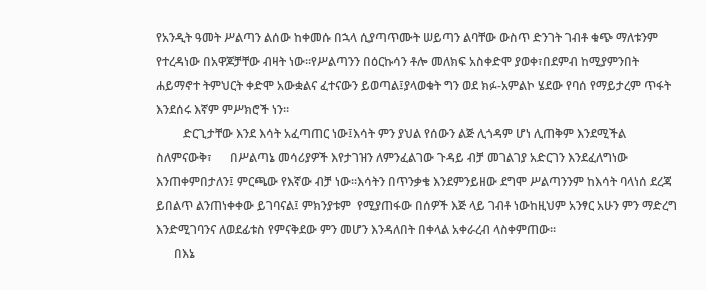የአንዲት ዓመት ሥልጣን ልሰው ከቀመሱ በኋላ ሲያጣጥሙት ሠይጣን ልባቸው ውስጥ ድንገት ገብቶ ቁጭ ማለቱንም የተረዳነው በአዋጆቻቸው ብዛት ነው።የሥልጣንን በዕርኩሳን ቶሎ መለክፍ አስቀድሞ ያወቀ፣በደምብ ከሚያምንበት ሐይማኖተ ትምህርት ቀድሞ አውቋልና ፈተናውን ይወጣል፤ያላወቁት ግን ወደ ክፉ-አምልኮ ሄደው የባሰ የማይታረም ጥፋት እንደሰሩ እኛም ምሥክሮች ነን።
         ድርጊታቸው እንደ እሳት አፈጣጠር ነው፤እሳት ምን ያህል የሰውን ልጅ ሊጎዳም ሆነ ሊጠቅም እንደሚችል ስለምናውቅ፣      በሥልጣኔ መሳሪያዎች እየታገዝን ለምንፈልገው ጉዳይ ብቻ መገልገያ አድርገን እንደፈለግነው እንጠቀምበታለን፤ ምርጫው የእኛው ብቻ ነው።እሳትን በጥንቃቄ እንደምንይዘው ደግሞ ሥልጣንንም ከእሳት ባላነሰ ደረጃ ይበልጥ ልንጠነቀቀው ይገባናል፤ ምክንያቱም  የሚያጠፋው በሰዎች እጅ ላይ ገብቶ ነውከዚህም አንፃር አሁን ምን ማድረግ እንድሚገባንና ለወደፊቱስ የምናቅደው ምን መሆን እንዳለበት በቀላል አቀራረብ ላስቀምጠው።
      በእኔ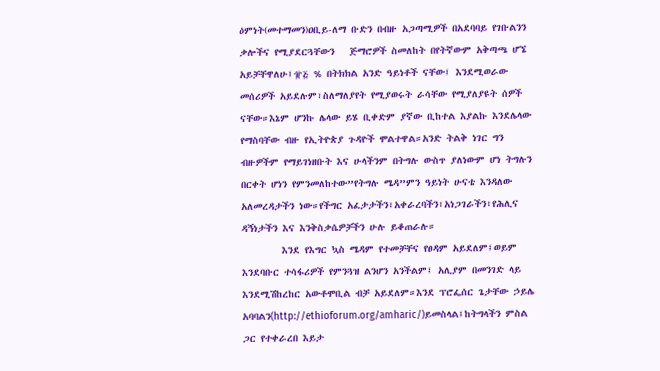ዕምነት(መተማመን)ዐቢይ-ለማ ቡድን በብዙ አጋጣሚዎች በአደባባይ የገቡልንን ቃሎችና የሚያደርጓቸውን   ጅማሮዎች ስመለከት በየትኛውም አቅጣጫ ሆኜ አይቻቸዋለሁ፤፹፭ % በትክክል አንድ ዓይነቶች ናቸው፤ እንደሚወራው  መሰሪዎች አይደሉም፣ስለማለያየት የሚያወሩት ራሳቸው የሚያለያዩት ሰዎች ናቸው።እኔም ሆንኩ ሌላው ይሄ ቢቀድም ያኛው ቢከተል እያልኩ እንደሌላው የማስባቸው ብዙ የኢትዮጵያ ጉዳዮች ሞልተዋል።አንድ ትልቅ ነገር ግን ብዙዎችም የማይገነዘቡት እና ሁላችንም በትግሉ ውስጥ ያለነውም ሆነ ትግሉን በርቀት ሆነን የምንመለከተው”የትግሉ ሜዳ”ምን ዓይነት ሁናቴ እንዳለው አለመረዳታችን ነው።የችግር አፈታታችን፣አቀራረባችን፣አነጋገራችን፣የሕሊና ዳኝነታችን እና እንቅስቃሴዎቻችን ሁሉ ይቆጠራሉ።
        እንደ የእግር ኳስ ሜዳም የተመቻቸና የፀዳም አይደለም፤ወይም እንደባቡር ተሳፋሪዎች የምንጓዝ ልንሆን አንችልም፤ አሊያም በመንገድ ላይ እንደሚሽከረከር አውቶሞቢል ብቻ አይደለም።እንደ ፕሮፌሰር ጌታቸው ኃይሌ አባባልን(http://ethioforum.org/amharic/)ይመስላል፤ከትግላችን ምስል ጋር የተቀራረበ እይታ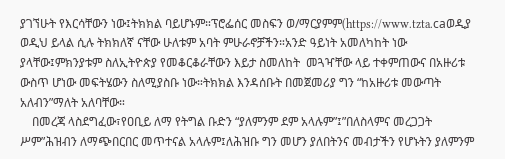ያገኘሁት የእርሳቸውን ነው፤ትክክል ባይሆኑም።ፕሮፌሰር መስፍን ወ/ማርያምም(https://www.tzta.caወዲያ ወዲህ ይላል ሲሉ ትክክለኛ ናቸው ሁለቱም አባት ምሁራኖቻችን።አንድ ዓይነት አመለካከት ነው ያላቸው፤ምክንያቱም ስለኢትዮጵያ የመቆርቆራቸውን እይታ ስመለከት  መጓዣቸው ላይ ተቀምጠውና በአዙሪቱ ውስጥ ሆነው መፍትሄውን ስለሚያስቡ ነው።ትክክል እንዳሰቡት በመጀመሪያ ግን “ከአዙሪቱ መውጣት አለብን”ማለት አለባቸው።
    በመረጃ ላስደግፈው፣የዐቢይ ለማ የትግል ቡድን “ያለምንም ደም አላሉም”፤”በለስላምና መረጋጋት ሥም”ሕዝብን ለማጭበርበር መጥተናል አላሉም፤ለሕዝቡ ግን መሆን ያለበትንና መብታችን የሆኑትን ያለምንም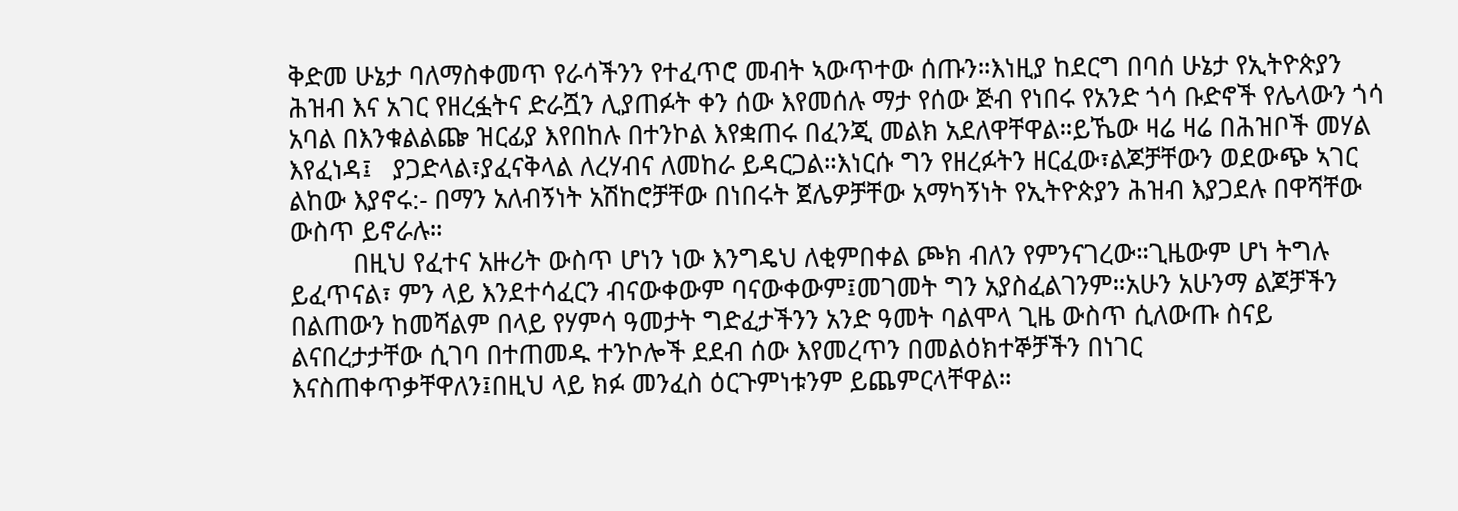ቅድመ ሁኔታ ባለማስቀመጥ የራሳችንን የተፈጥሮ መብት ኣውጥተው ሰጡን።እነዚያ ከደርግ በባሰ ሁኔታ የኢትዮጵያን ሕዝብ እና አገር የዘረፏትና ድራሿን ሊያጠፉት ቀን ሰው እየመሰሉ ማታ የሰው ጅብ የነበሩ የአንድ ጎሳ ቡድኖች የሌላውን ጎሳ አባል በእንቁልልጬ ዝርፊያ እየበከሉ በተንኮል እየቋጠሩ በፈንጂ መልክ አደለዋቸዋል።ይኼው ዛሬ ዛሬ በሕዝቦች መሃል እየፈነዳ፤   ያጋድላል፣ያፈናቅላል ለረሃብና ለመከራ ይዳርጋል።እነርሱ ግን የዘረፉትን ዘርፈው፣ልጆቻቸውን ወደውጭ ኣገር ልከው እያኖሩ:- በማን አለብኝነት አሽከሮቻቸው በነበሩት ጀሌዎቻቸው አማካኝነት የኢትዮጵያን ሕዝብ እያጋደሉ በዋሻቸው ውስጥ ይኖራሉ።
         በዚህ የፈተና አዙሪት ውስጥ ሆነን ነው እንግዴህ ለቂምበቀል ጮክ ብለን የምንናገረው።ጊዜውም ሆነ ትግሉ ይፈጥናል፣ ምን ላይ እንደተሳፈርን ብናውቀውም ባናውቀውም፤መገመት ግን አያስፈልገንም።አሁን አሁንማ ልጆቻችን በልጠውን ከመሻልም በላይ የሃምሳ ዓመታት ግድፈታችንን አንድ ዓመት ባልሞላ ጊዜ ውስጥ ሲለውጡ ስናይ ልናበረታታቸው ሲገባ በተጠመዱ ተንኮሎች ደደብ ሰው እየመረጥን በመልዕክተኞቻችን በነገር እናስጠቀጥቃቸዋለን፤በዚህ ላይ ክፉ መንፈስ ዕርጉምነቱንም ይጨምርላቸዋል።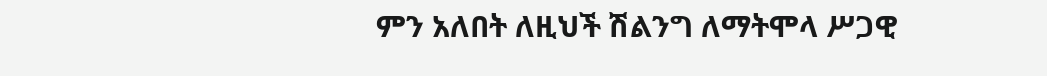ምን አለበት ለዚህች ሽልንግ ለማትሞላ ሥጋዊ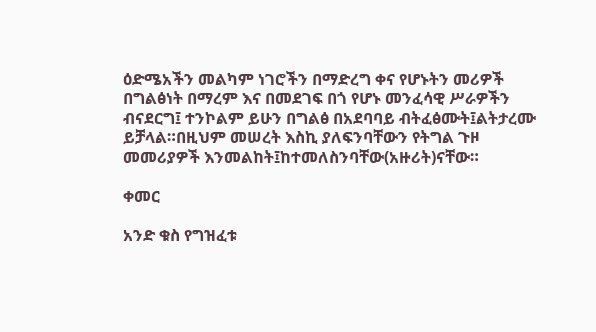ዕድሜአችን መልካም ነገሮችን በማድረግ ቀና የሆኑትን መሪዎች በግልፅነት በማረም እና በመደገፍ በጎ የሆኑ መንፈሳዊ ሥራዎችን ብናደርግ፤ ተንኮልም ይሁን በግልፅ በአደባባይ ብትፈፅሙት፤ልትታረሙ ይቻላል።በዚህም መሠረት እስኪ ያለፍንባቸውን የትግል ጉዞ መመሪያዎች እንመልከት፤ከተመለስንባቸው(አዙሪት)ናቸው።

ቀመር

አንድ ቁስ የግዝፈቱ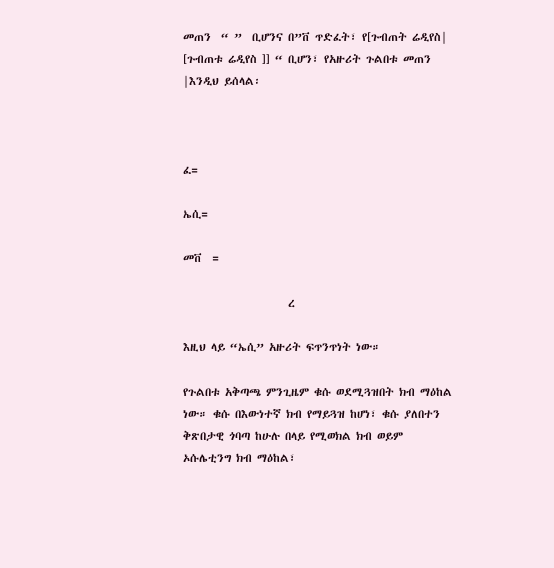መጠን  “ ”  ቢሆንና በ”ቨ ጥድፈት፣ የ[ጉብጠት ሬዲየስ| [ጉብጠቱ ሬዲየስ ]] “ ቢሆን፣ የአዙሪት ጉልበቱ መጠን |እንዲህ ይሰላል፡



ፈ=

ኤሲ=

መቨ  =

                     ረ

እዚህ ላይ “ኤሲ” አዙሪት ፍጥንጥነት ነው።

የጉልበቱ አቅጣጫ ምንጊዜም ቁሱ ወደሚጓዝበት ክብ ማዕከል ነው። ቁሱ በእውነተኛ ክብ የማይጓዝ ከሆነ፣ ቁሱ ያለበተን ቅጽበታዊ ጎባጣ ከሁሉ በላይ የሚወክል ክብ ወይም ኦሱሌቲንግ ክብ ማዕከል፣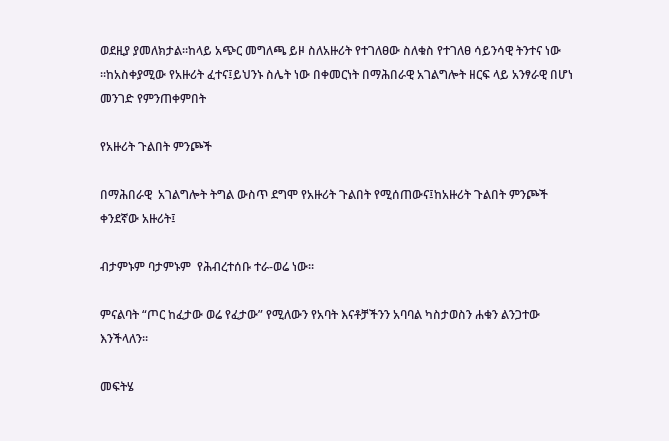ወደዚያ ያመለክታል።ከላይ አጭር መግለጫ ይዞ ስለአዙሪት የተገለፀው ስለቁስ የተገለፀ ሳይንሳዊ ትንተና ነው ።ከአስቀያሚው የአዙሪት ፈተና፤ይህንኑ ስሌት ነው በቀመርነት በማሕበራዊ አገልግሎት ዘርፍ ላይ አንፃራዊ በሆነ መንገድ የምንጠቀምበት

የአዙሪት ጉልበት ምንጮች

በማሕበራዊ  አገልግሎት ትግል ውስጥ ደግሞ የአዙሪት ጉልበት የሚሰጠውና፤ከአዙሪት ጉልበት ምንጮች ቀንደኛው አዙሪት፤

ብታምኑም ባታምኑም  የሕብረተሰቡ ተራ-ወሬ ነው።

ምናልባት “ጦር ከፈታው ወሬ የፈታው” የሚለውን የአባት እናቶቻችንን አባባል ካስታወስን ሐቁን ልንጋተው እንችላለን።

መፍትሄ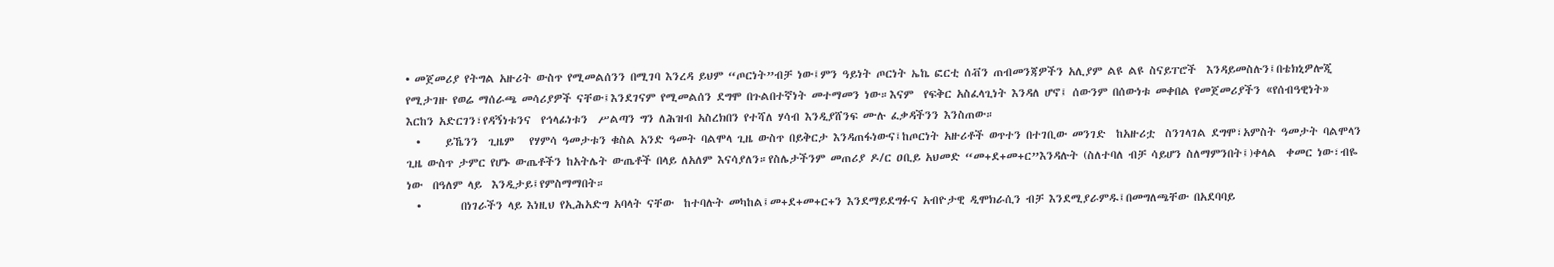• መጀመሪያ የትግል አዙሪት ውስጥ የሚመልሰንን በሚገባ እንረዳ ይህም “ጦርነት”ብቻ ነው፤ምን ዓይነት ጦርነት ኤኬ ፎርቲ ሰቭን ጠብመንጃዎችን አሊያም ልዩ ልዩ ስናይፐሮች  እንዳይመስሉን፤በቴክኒዎሎጂ የሚታገዙ የወሬ ማሰራጫ መሳሪያዎች ናቸው፤እንደገናም የሚመልሰን ደግሞ በጉልበተኛነት መተማመን ነው።እናም  የፍቅር አስፈላጊነት እንዳለ ሆኖ፤ ሰውንም በሰውነቱ መቀበል የመጀመሪያችን «የሰብዓዊነት» እርከን አድርገን፣የዳኝነቱንና  የኅላፊነቱን  ሥልጣን ግን ለሕዝብ አስረክበን የተሻለ ሃሳብ እንዲያሸንፍ ሙሉ ፈቃዳችንን እንስጠው።
  •     ይኼንን  ጊዜም   የሃምሳ ዓመታቱን ቁስል አንድ ዓመት ባልሞላ ጊዜ ውስጥ በይቅርታ እንዳጠፋነውና፤ከጦርነት አዙሪቶች ወጥተን በተገቢው መንገድ  ከአዙሪቷ  ስንገላገል ደግሞ፣አምስት ዓመታት ባልሞላን ጊዜ ውስጥ ታምር የሆኑ ውጤቶችን ከአትሌት ውጤቶች በላይ ለአለም እናሳያለን።የስሌታችንም መጠሪያ ዶ/ር ዐቢይ አህመድ “መ+ደ+መ+ር”እንዳሉት (ስለተባለ ብቻ ሳይሆን ስለማምንበት፤)ቀላል  ቀመር ነው፣ብዬ   ነው  በዓለም ላይ  እንዲታይ፤የምስማማበት።
  •        በነገራችን ላይ እነዚህ የኢሕአድግ አባላት ናቸው  ከተባሉት መካከል፤መ+ደ+መ+ር+ን እንደማይደግፉና አብዮታዊ ዲሞክራሲን ብቻ እንደሚያራምዱ፤በመግለጫቸው በአደባባይ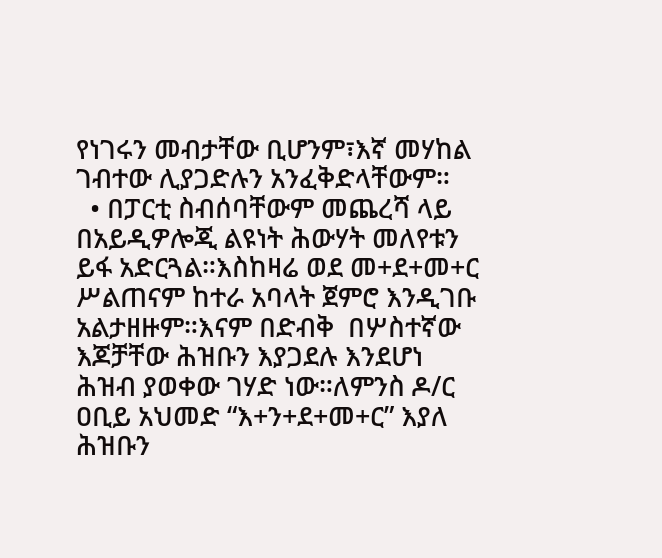የነገሩን መብታቸው ቢሆንም፣እኛ መሃከል ገብተው ሊያጋድሉን አንፈቅድላቸውም።
  • በፓርቲ ስብሰባቸውም መጨረሻ ላይ በአይዲዎሎጂ ልዩነት ሕውሃት መለየቱን ይፋ አድርጓል።እስከዛሬ ወደ መ+ደ+መ+ር ሥልጠናም ከተራ አባላት ጀምሮ እንዲገቡ አልታዘዙም።እናም በድብቅ  በሦስተኛው እጆቻቸው ሕዝቡን እያጋደሉ እንደሆነ ሕዝብ ያወቀው ገሃድ ነው።ለምንስ ዶ/ር ዐቢይ አህመድ “እ+ን+ደ+መ+ር” እያለ ሕዝቡን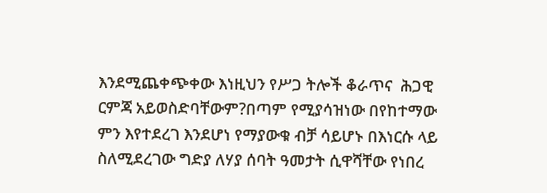እንደሚጨቀጭቀው እነዚህን የሥጋ ትሎች ቆራጥና  ሕጋዊ ርምጃ አይወስድባቸውም?በጣም የሚያሳዝነው በየከተማው ምን እየተደረገ እንደሆነ የማያውቁ ብቻ ሳይሆኑ በእነርሱ ላይ ስለሚደረገው ግድያ ለሃያ ሰባት ዓመታት ሲዋሻቸው የነበረ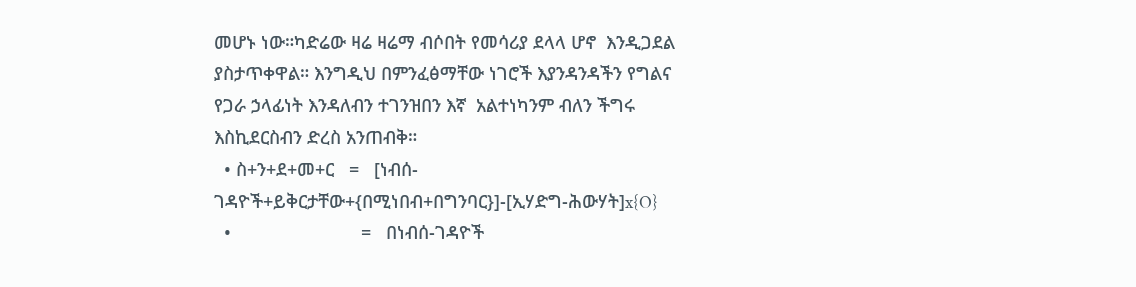መሆኑ ነው።ካድሬው ዛሬ ዛሬማ ብሶበት የመሳሪያ ደላላ ሆኖ  እንዲጋደል ያስታጥቀዋል። እንግዲህ በምንፈፅማቸው ነገሮች እያንዳንዳችን የግልና የጋራ ኃላፊነት እንዳለብን ተገንዝበን እኛ  አልተነካንም ብለን ችግሩ እስኪደርስብን ድረስ አንጠብቅ።
  • ስ+ን+ደ+መ+ር   =   [ነብሰ-ገዳዮች+ይቅርታቸው+{በሚነበብ+በግንባር}]-[ኢሃድግ-ሕውሃት]x{O}
  •                          =   በነብሰ-ገዳዮች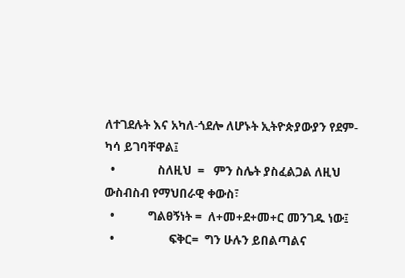ለተገደሉት እና አካለ-ጎደሎ ለሆኑት ኢትዮጵያውያን የደም-ካሳ ይገባቸዋል፤
  •              ስለዚህ  =   ምን ስሌት ያስፈልጋል ለዚህ ውስብስብ የማህበራዊ ቀውስ፣
  •           ግልፀኝነት =  ለ+መ+ደ+መ+ር መንገዱ ነው፤
  •                  ፍቅር=  ግን ሁሉን ይበልጣልና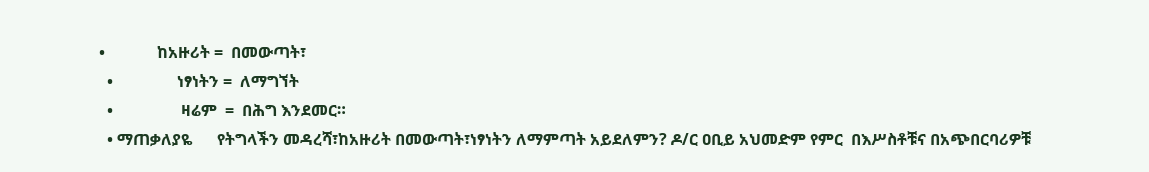•             ከአዙሪት =  በመውጣት፣
  •                ነፃነትን =  ለማግኘት
  •                 ዛሬም  =  በሕግ እንደመር።
  • ማጠቃለያዬ      የትግላችን መዳረሻ፣ከአዙሪት በመውጣት፣ነፃነትን ለማምጣት አይደለምን? ዶ/ር ዐቢይ አህመድም የምር  በእሥስቶቹና በአጭበርባሪዎቹ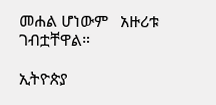መሐል ሆነውም   አዙሪቱ  ገብቷቸዋል።

ኢትዮጵያ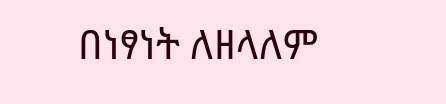በነፃነት ለዘላለም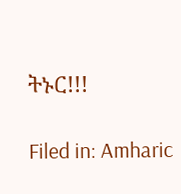ትኑር!!!

Filed in: Amharic